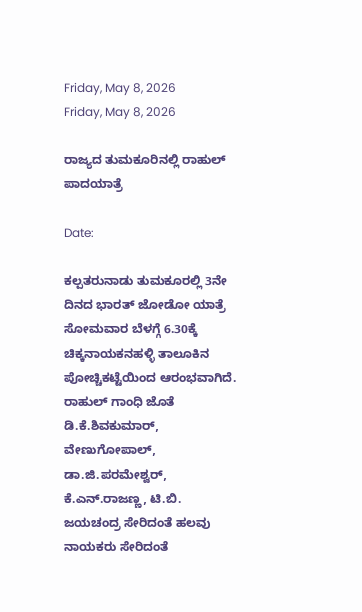Friday, May 8, 2026
Friday, May 8, 2026

ರಾಜ್ಯದ ತುಮಕೂರಿನಲ್ಲಿ ರಾಹುಲ್ ಪಾದಯಾತ್ರೆ

Date:

ಕಲ್ಪತರುನಾಡು ತುಮಕೂರಲ್ಲಿ 3ನೇ ದಿನದ ಭಾರತ್ ಜೋಡೋ ಯಾತ್ರೆ ಸೋಮವಾರ ಬೆಳಗ್ಗೆ 6.30ಕ್ಕೆ ಚಿಕ್ಕನಾಯಕನಹಳ್ಳಿ ತಾಲೂಕಿನ ಪೋಚ್ಚಿಕಟ್ಟೆಯಿಂದ ಆರಂಭವಾಗಿದೆ. ರಾಹುಲ್ ಗಾಂಧಿ ಜೊತೆ ಡಿ.ಕೆ‌.ಶಿವಕುಮಾರ್, ವೇಣುಗೋಪಾಲ್, ಡಾ.ಜಿ.ಪರಮೇಶ್ವರ್, ಕೆ.ಎನ್.ರಾಜಣ್ಣ, ಟಿ.ಬಿ. ಜಯಚಂದ್ರ ಸೇರಿದಂತೆ ಹಲವು ನಾಯಕರು ಸೇರಿದಂತೆ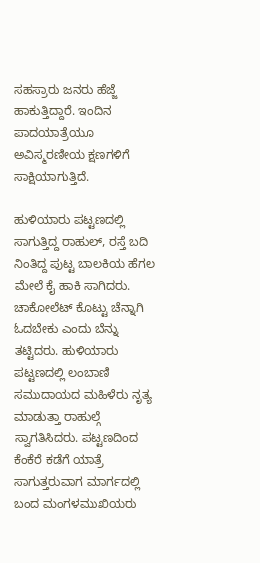ಸಹಸ್ರಾರು ಜನರು ಹೆಜ್ಜೆ ಹಾಕುತ್ತಿದ್ದಾರೆ. ಇಂದಿನ ಪಾದಯಾತ್ರೆಯೂ ಅವಿಸ್ಮರಣೀಯ ಕ್ಷಣಗಳಿಗೆ ಸಾಕ್ಷಿಯಾಗುತ್ತಿದೆ.

ಹುಳಿಯಾರು ಪಟ್ಟಣದಲ್ಲಿ ಸಾಗುತ್ತಿದ್ದ ರಾಹುಲ್, ರಸ್ತೆ ಬದಿ ನಿಂತಿದ್ದ ಪುಟ್ಟ ಬಾಲಕಿಯ ಹೆಗಲ ಮೇಲೆ ಕೈ ಹಾಕಿ ಸಾಗಿದರು. ಚಾಕೋಲೆಟ್ ಕೊಟ್ಟು ಚೆನ್ನಾಗಿ ಓದಬೇಕು ಎಂದು ಬೆನ್ನು ತಟ್ಟಿದರು. ಹುಳಿಯಾರು ಪಟ್ಟಣದಲ್ಲಿ ಲಂಬಾಣಿ ಸಮುದಾಯದ ಮಹಿಳೆರು ನೃತ್ಯ ಮಾಡುತ್ತಾ ರಾಹುಲ್ಗೆ ಸ್ವಾಗತಿಸಿದರು. ಪಟ್ಟಣದಿಂದ ಕೆಂಕೆರೆ ಕಡೆಗೆ ಯಾತ್ರೆ ಸಾಗುತ್ತರುವಾಗ ಮಾರ್ಗದಲ್ಲಿ ಬಂದ ಮಂಗಳಮುಖಿಯರು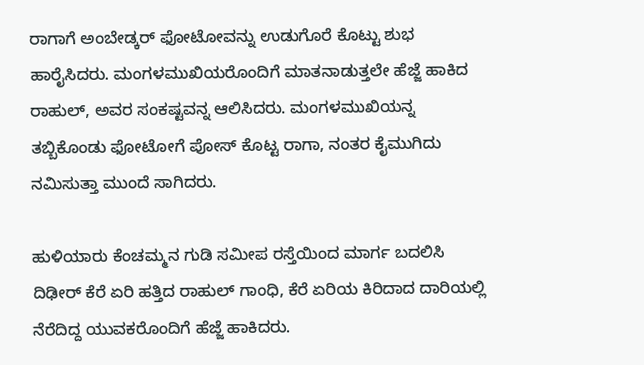ರಾಗಾಗೆ ಅಂಬೇಡ್ಕರ್ ಫೋಟೋವನ್ನು ಉಡುಗೊರೆ ಕೊಟ್ಟು ಶುಭ ಹಾರೈಸಿದರು. ಮಂಗಳಮುಖಿಯರೊಂದಿಗೆ ಮಾತನಾಡುತ್ತಲೇ ಹೆಜ್ಜೆ ಹಾಕಿದ ರಾಹುಲ್, ಅವರ ಸಂಕಷ್ಟವನ್ನ ಆಲಿಸಿದರು. ಮಂಗಳಮುಖಿಯನ್ನ ತಬ್ಬಿಕೊಂಡು ಫೋಟೋಗೆ ಪೋಸ್ ಕೊಟ್ಟ ರಾಗಾ, ನಂತರ ಕೈಮುಗಿದು ನಮಿಸುತ್ತಾ ಮುಂದೆ ಸಾಗಿದರು.

ಹುಳಿಯಾರು ಕೆಂಚಮ್ಮನ ಗುಡಿ ಸಮೀಪ ರಸ್ತೆಯಿಂದ ಮಾರ್ಗ ಬದಲಿಸಿ ದಿಢೀರ್ ಕೆರೆ ಏರಿ ಹತ್ತಿದ ರಾಹುಲ್ ಗಾಂಧಿ, ಕೆರೆ ಏರಿಯ ಕಿರಿದಾದ ದಾರಿಯಲ್ಲಿ ನೆರೆದಿದ್ದ ಯುವಕರೊಂದಿಗೆ ಹೆಜ್ಜೆ ಹಾಕಿದರು.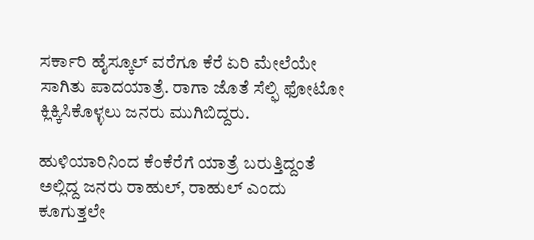ಸರ್ಕಾರಿ ಹೈಸ್ಕೂಲ್ ವರೆಗೂ ಕೆರೆ ಏರಿ ಮೇಲೆಯೇ ಸಾಗಿತು ಪಾದಯಾತ್ರೆ. ರಾಗಾ ಜೊತೆ ಸೆಲ್ಫಿ ಫೋಟೋ ಕ್ಲಿಕ್ಕಿಸಿಕೊಳ್ಳಲು ಜನರು ಮುಗಿಬಿದ್ದರು.

ಹುಳಿಯಾರಿನಿಂದ ಕೆಂಕೆರೆಗೆ ಯಾತ್ರೆ ಬರುತ್ತಿದ್ದಂತೆ ಅಲ್ಲಿದ್ದ ಜನರು ರಾಹುಲ್, ರಾಹುಲ್ ಎಂದು ಕೂಗುತ್ತಲೇ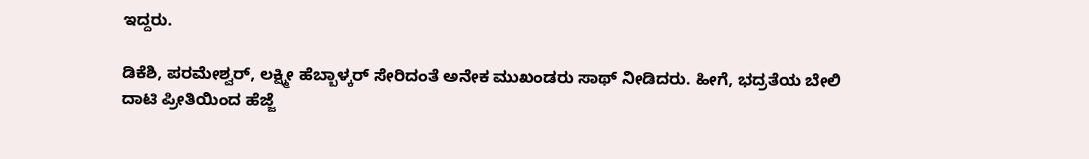ಇದ್ದರು.

ಡಿಕೆಶಿ, ಪರಮೇಶ್ವರ್, ಲಕ್ಷ್ಮೀ ಹೆಬ್ಬಾಳ್ಕರ್ ಸೇರಿದಂತೆ ಅನೇಕ ಮುಖಂಡರು ಸಾಥ್ ನೀಡಿದರು. ಹೀಗೆ, ಭದ್ರತೆಯ ಬೇಲಿ ದಾಟಿ ಪ್ರೀತಿಯಿಂದ ಹೆಜ್ಜೆ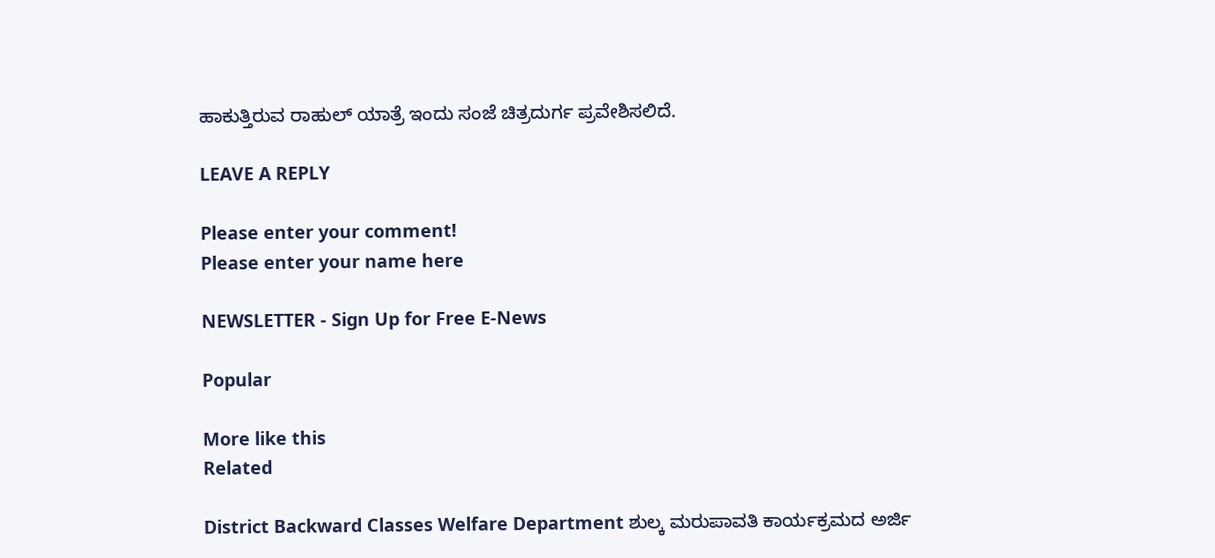ಹಾಕುತ್ತಿರುವ ರಾಹುಲ್ ಯಾತ್ರೆ ಇಂದು ಸಂಜೆ ಚಿತ್ರದುರ್ಗ ಪ್ರವೇಶಿಸಲಿದೆ.

LEAVE A REPLY

Please enter your comment!
Please enter your name here

NEWSLETTER - Sign Up for Free E-News

Popular

More like this
Related

District Backward Classes Welfare Department ಶುಲ್ಕ ಮರುಪಾವತಿ ಕಾರ್ಯಕ್ರಮದ ಅರ್ಜಿ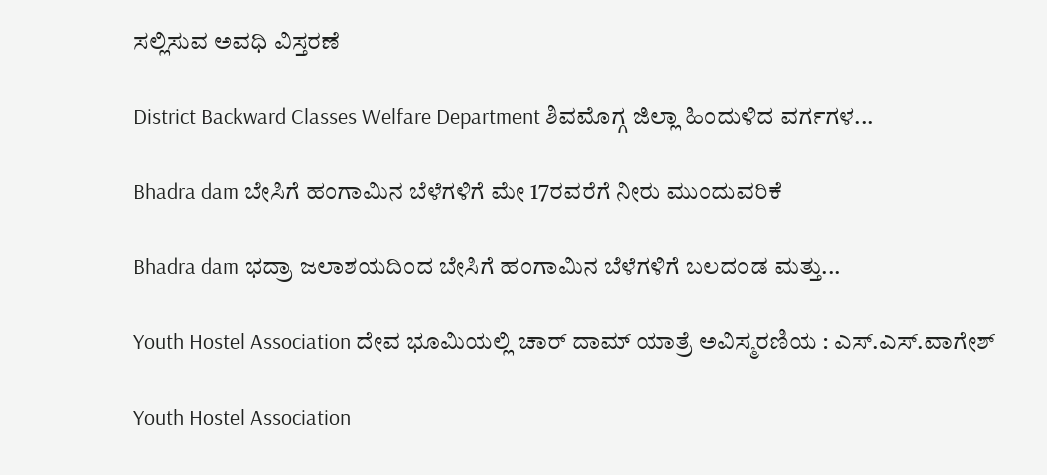ಸಲ್ಲಿಸುವ ಅವಧಿ ವಿಸ್ತರಣೆ

District Backward Classes Welfare Department ಶಿವಮೊಗ್ಗ ಜಿಲ್ಲಾ ಹಿಂದುಳಿದ ವರ್ಗಗಳ...

Bhadra dam ಬೇಸಿಗೆ ಹಂಗಾಮಿನ ಬೆಳೆಗಳಿಗೆ ಮೇ 17ರವರೆಗೆ ನೀರು ಮುಂದುವರಿಕೆ

Bhadra dam ಭದ್ರಾ ಜಲಾಶಯದಿಂದ ಬೇಸಿಗೆ ಹಂಗಾಮಿನ ಬೆಳೆಗಳಿಗೆ ಬಲದಂಡ ಮತ್ತು...

Youth Hostel Association ದೇವ ಭೂಮಿಯಲ್ಲಿ ಚಾರ್ ದಾಮ್ ಯಾತ್ರೆ ಅವಿಸ್ಮರಣಿಯ : ಎಸ್.ಎಸ್.ವಾಗೇಶ್

Youth Hostel Association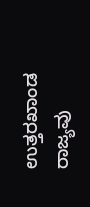ಉತ್ತರಖಾಂಡ ರಾಜ್ಯವು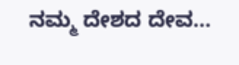ನಮ್ಮ ದೇಶದ ದೇವ...